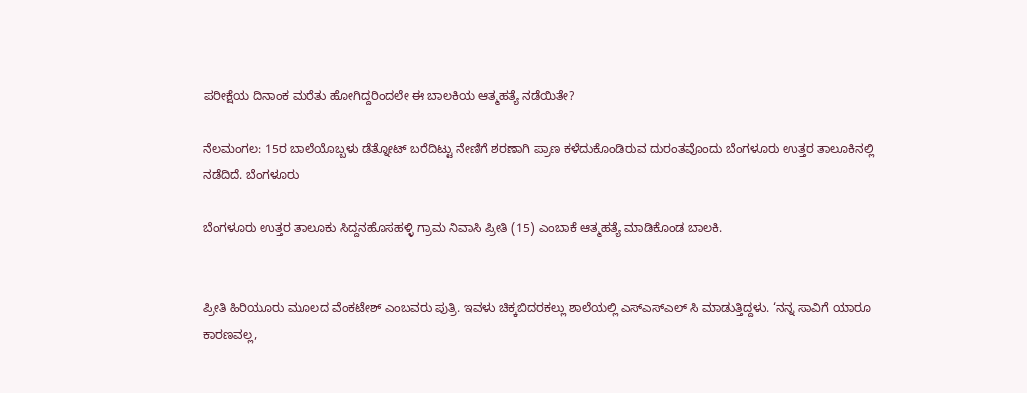ಪರೀಕ್ಷೆಯ ದಿನಾಂಕ ಮರೆತು ಹೋಗಿದ್ದರಿಂದಲೇ ಈ ಬಾಲಕಿಯ ಆತ್ಮಹತ್ಯೆ ನಡೆಯಿತೇ?

ನೆಲಮಂಗಲ: 15ರ ಬಾಲೆಯೊಬ್ಬಳು ಡೆತ್ನೋಟ್ ಬರೆದಿಟ್ಟು ನೇಣಿಗೆ ಶರಣಾಗಿ ಪ್ರಾಣ ಕಳೆದುಕೊಂಡಿರುವ ದುರಂತವೊಂದು ಬೆಂಗಳೂರು ಉತ್ತರ ತಾಲೂಕಿನಲ್ಲಿ ನಡೆದಿದೆ. ಬೆಂಗಳೂರು

ಬೆಂಗಳೂರು ಉತ್ತರ ತಾಲೂಕು ಸಿದ್ದನಹೊಸಹಳ್ಳಿ ಗ್ರಾಮ ನಿವಾಸಿ ಪ್ರೀತಿ (15) ಎಂಬಾಕೆ ಆತ್ಮಹತ್ಯೆ ಮಾಡಿಕೊಂಡ ಬಾಲಕಿ.


ಪ್ರೀತಿ ಹಿರಿಯೂರು ಮೂಲದ ವೆಂಕಟೇಶ್ ಎಂಬವರು ಪುತ್ರಿ. ಇವಳು ಚಿಕ್ಕಬಿದರಕಲ್ಲು ಶಾಲೆಯಲ್ಲಿ ಎಸ್ಎಸ್ಎಲ್ ಸಿ ಮಾಡುತ್ತಿದ್ದಳು. ‘ನನ್ನ ಸಾವಿಗೆ ಯಾರೂ ಕಾರಣವಲ್ಲ,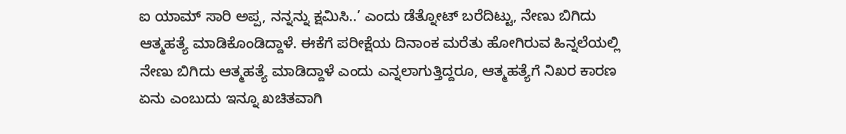ಐ ಯಾಮ್ ಸಾರಿ ಅಪ್ಪ, ನನ್ನನ್ನು ಕ್ಷಮಿಸಿ..’ ಎಂದು ಡೆತ್ನೋಟ್ ಬರೆದಿಟ್ಟು, ನೇಣು ಬಿಗಿದು ಆತ್ಮಹತ್ಯೆ ಮಾಡಿಕೊಂಡಿದ್ದಾಳೆ. ಈಕೆಗೆ ಪರೀಕ್ಷೆಯ ದಿನಾಂಕ ಮರೆತು ಹೋಗಿರುವ ಹಿನ್ನಲೆಯಲ್ಲಿ ನೇಣು ಬಿಗಿದು ಆತ್ಮಹತ್ಯೆ ಮಾಡಿದ್ದಾಳೆ ಎಂದು ಎನ್ನಲಾಗುತ್ತಿದ್ದರೂ, ಆತ್ಮಹತ್ಯೆಗೆ ನಿಖರ ಕಾರಣ ಏನು ಎಂಬುದು ಇನ್ನೂ ಖಚಿತವಾಗಿ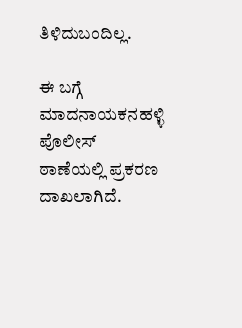ತಿಳಿದುಬಂದಿಲ್ಲ.

ಈ ಬಗ್ಗೆ ಮಾದನಾಯಕನಹಳ್ಳಿ ಪೊಲೀಸ್ ಠಾಣೆಯಲ್ಲಿ ಪ್ರಕರಣ ದಾಖಲಾಗಿದೆ.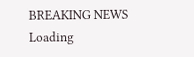BREAKING NEWS
Loading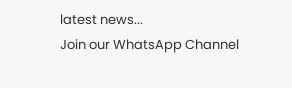latest news...
Join our WhatsApp Channel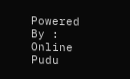Powered By : Online Pudu